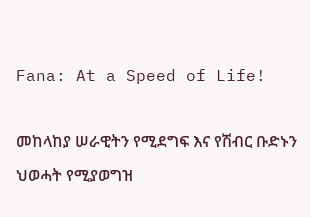Fana: At a Speed of Life!

መከላከያ ሠራዊትን የሚደግፍ እና የሽብር ቡድኑን ህወሓት የሚያወግዝ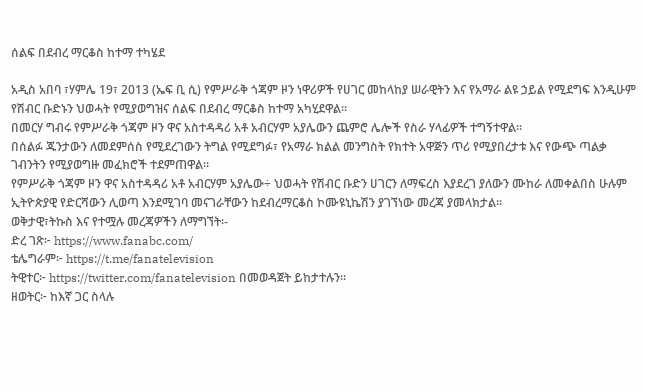ሰልፍ በደብረ ማርቆስ ከተማ ተካሄደ

አዲስ አበባ ፣ሃምሌ 19፣ 2013 (ኤፍ ቢ ሲ) የምሥራቅ ጎጃም ዞን ነዋሪዎች የሀገር መከላከያ ሠራዊትን እና የአማራ ልዩ ኃይል የሚደግፍ እንዲሁም የሽብር ቡድኑን ህወሓት የሚያወግዝና ሰልፍ በደብረ ማርቆስ ከተማ አካሂደዋል፡፡
በመርሃ ግብሩ የምሥራቅ ጎጃም ዞን ዋና አስተዳዳሪ አቶ አብርሃም አያሌውን ጨምሮ ሌሎች የስራ ሃላፊዎች ተግኝተዋል፡፡
በሰልፉ ጁንታውን ለመደምሰስ የሚደረገውን ትግል የሚደግፉ፣ የአማራ ክልል መንግስት የክተት አዋጅን ጥሪ የሚያበረታቱ እና የውጭ ጣልቃ ገብንትን የሚያወግዙ መፈክሮች ተደምጠዋል፡፡
የምሥራቅ ጎጃም ዞን ዋና አስተዳዳሪ አቶ አብርሃም አያሌው÷ ህወሓት የሽብር ቡድን ሀገርን ለማፍረስ እያደረገ ያለውን ሙከራ ለመቀልበስ ሁሉም ኢትዮጵያዊ የድርሻውን ሊወጣ እንደሚገባ መናገራቸውን ከደብረማርቆስ ኮሙዩኒኬሽን ያገኘነው መረጃ ያመላክታል፡፡
ወቅታዊ፣ትኩስ እና የተሟሉ መረጃዎችን ለማግኘት፡-
ድረ ገጽ፦ https://www.fanabc.com/
ቴሌግራም፦ https://t.me/fanatelevision
ትዊተር፦ https://twitter.com/fanatelevision በመወዳጀት ይከታተሉን፡፡
ዘወትር፦ ከእኛ ጋር ስላሉ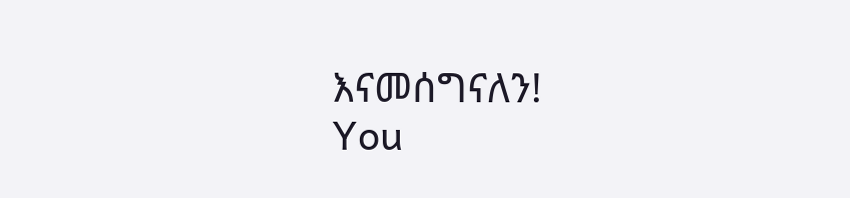እናመሰግናለን!
You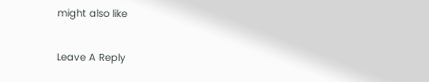might also like

Leave A Reply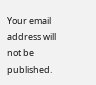Your email address will not be published.